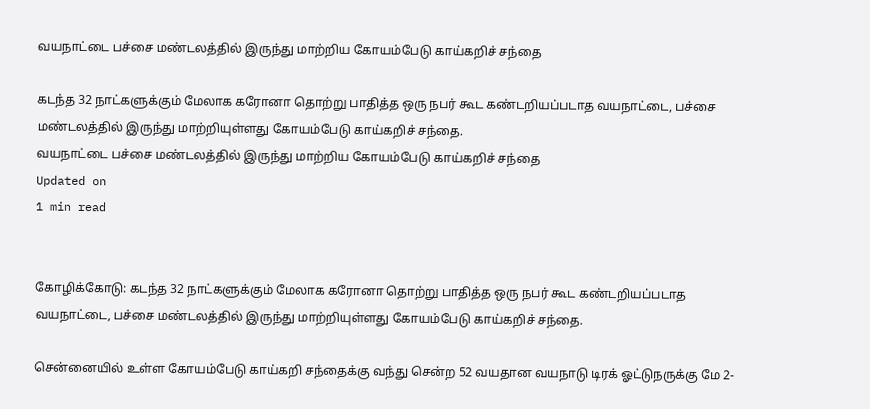வயநாட்டை பச்சை மண்டலத்தில் இருந்து மாற்றிய கோயம்பேடு காய்கறிச் சந்தை

கடந்த 32 நாட்களுக்கும் மேலாக கரோனா தொற்று பாதித்த ஒரு நபர் கூட கண்டறியப்படாத வயநாட்டை, பச்சை மண்டலத்தில் இருந்து மாற்றியுள்ளது கோயம்பேடு காய்கறிச் சந்தை.
வயநாட்டை பச்சை மண்டலத்தில் இருந்து மாற்றிய கோயம்பேடு காய்கறிச் சந்தை
Updated on
1 min read


கோழிக்கோடு: கடந்த 32 நாட்களுக்கும் மேலாக கரோனா தொற்று பாதித்த ஒரு நபர் கூட கண்டறியப்படாத வயநாட்டை, பச்சை மண்டலத்தில் இருந்து மாற்றியுள்ளது கோயம்பேடு காய்கறிச் சந்தை.

சென்னையில் உள்ள கோயம்பேடு காய்கறி சந்தைக்கு வந்து சென்ற 52 வயதான வயநாடு டிரக் ஓட்டுநருக்கு மே 2-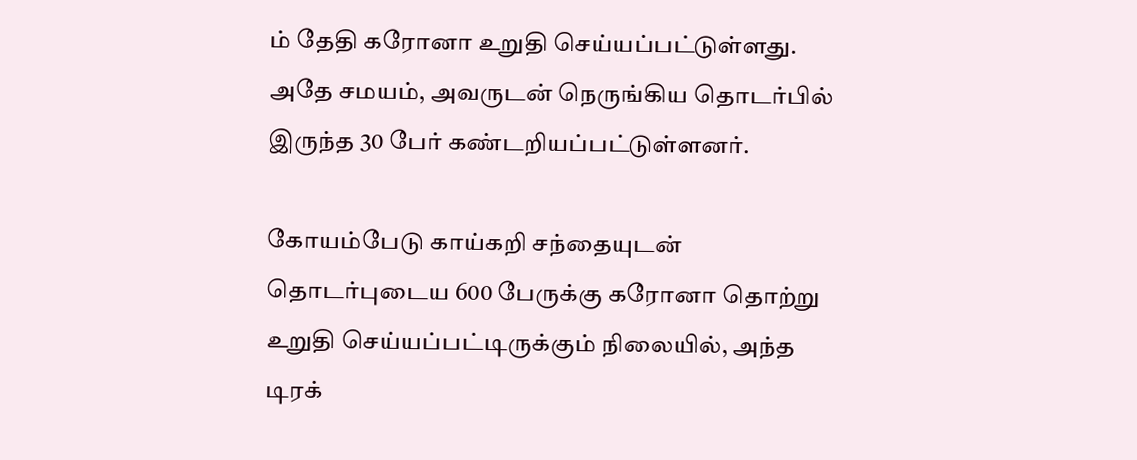ம் தேதி கரோனா உறுதி செய்யப்பட்டுள்ளது. அதே சமயம், அவருடன் நெருங்கிய தொடர்பில் இருந்த 30 பேர் கண்டறியப்பட்டுள்ளனர்.

கோயம்பேடு காய்கறி சந்தையுடன் தொடர்புடைய 600 பேருக்கு கரோனா தொற்று உறுதி செய்யப்பட்டிருக்கும் நிலையில், அந்த டிரக்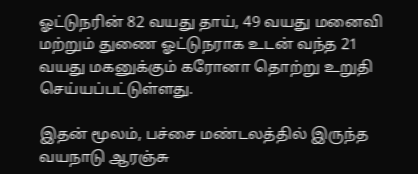ஓட்டுநரின் 82 வயது தாய், 49 வயது மனைவி மற்றும் துணை ஓட்டுநராக உடன் வந்த 21 வயது மகனுக்கும் கரோனா தொற்று உறுதி செய்யப்பட்டுள்ளது.

இதன் மூலம், பச்சை மண்டலத்தில் இருந்த வயநாடு ஆரஞ்சு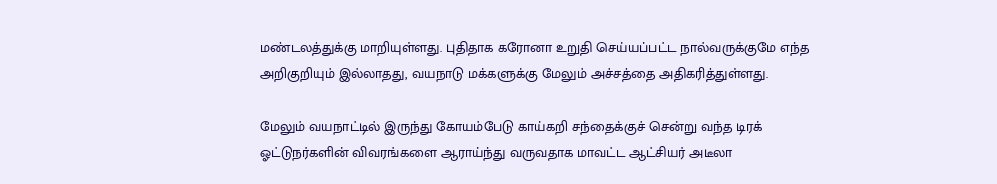மண்டலத்துக்கு மாறியுள்ளது. புதிதாக கரோனா உறுதி செய்யப்பட்ட நால்வருக்குமே எந்த அறிகுறியும் இல்லாதது, வயநாடு மக்களுக்கு மேலும் அச்சத்தை அதிகரித்துள்ளது.

மேலும் வயநாட்டில் இருந்து கோயம்பேடு காய்கறி சந்தைக்குச் சென்று வந்த டிரக் ஓட்டுநர்களின் விவரங்களை ஆராய்ந்து வருவதாக மாவட்ட ஆட்சியர் அடீலா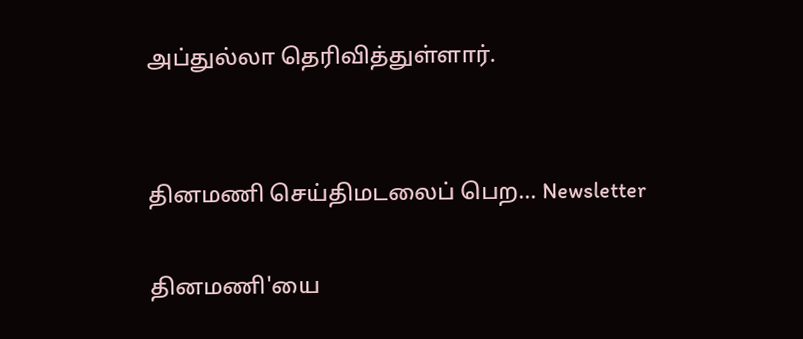அப்துல்லா தெரிவித்துள்ளார்.


தினமணி செய்திமடலைப் பெற... Newsletter

தினமணி'யை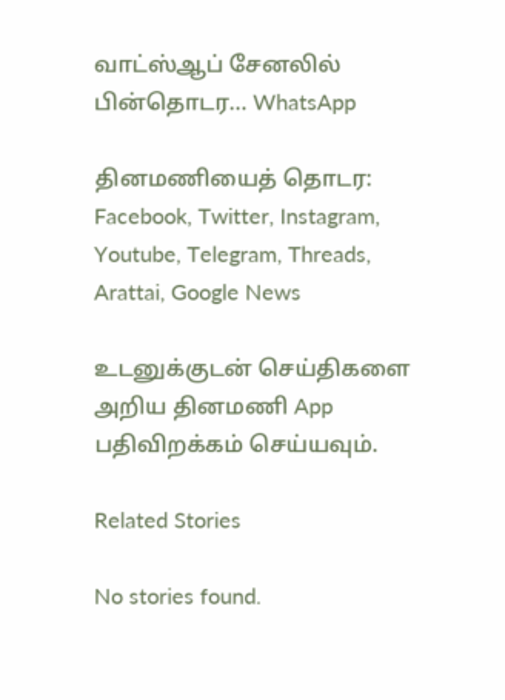வாட்ஸ்ஆப் சேனலில் பின்தொடர... WhatsApp

தினமணியைத் தொடர: Facebook, Twitter, Instagram, Youtube, Telegram, Threads, Arattai, Google News

உடனுக்குடன் செய்திகளை அறிய தினமணி App பதிவிறக்கம் செய்யவும்.

Related Stories

No stories found.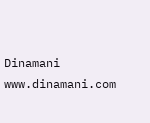Dinamani
www.dinamani.com